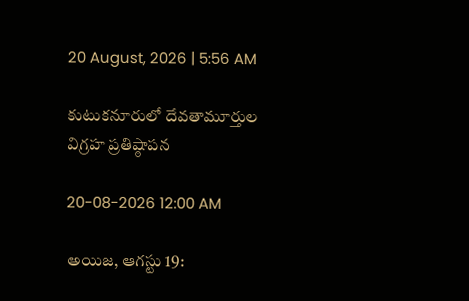20 August, 2026 | 5:56 AM

కుటుకనూరులో దేవతామూర్తుల విగ్రహ ప్రతిష్ఠాపన

20-08-2026 12:00 AM

అయిజ, ఆగస్టు 19: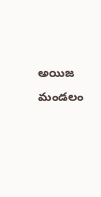అయిజ మండలం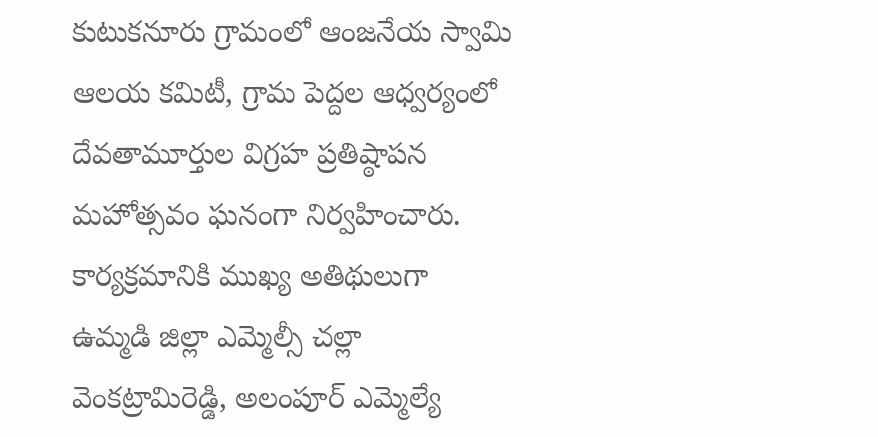కుటుకనూరు గ్రామంలో ఆంజనేయ స్వామి ఆలయ కమిటీ, గ్రామ పెద్దల ఆధ్వర్యంలో దేవతామూర్తుల విగ్రహ ప్రతిష్ఠాపన మహోత్సవం ఘనంగా నిర్వహించారు. కార్యక్రమానికి ముఖ్య అతిథులుగా ఉమ్మడి జిల్లా ఎమ్మెల్సీ చల్లా వెంకట్రామిరెడ్డి, అలంపూర్ ఎమ్మెల్యే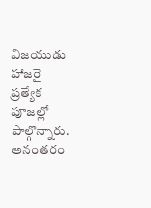విజయుడు హాజరై ప్రత్యేక పూజల్లో పాల్గొన్నారు. అనంతరం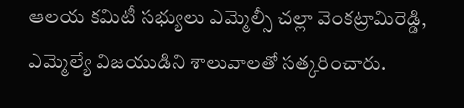ఆలయ కమిటీ సభ్యులు ఎమ్మెల్సీ చల్లా వెంకట్రామిరెడ్డి, ఎమ్మెల్యే విజయుడిని శాలువాలతో సత్కరించారు.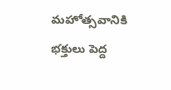మహోత్సవానికి భక్తులు పెద్ద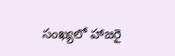సంఖ్యలో హాజరై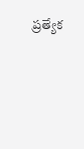ప్రత్యేక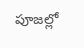పూజల్లో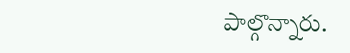పాల్గొన్నారు.